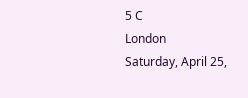5 C
London
Saturday, April 25,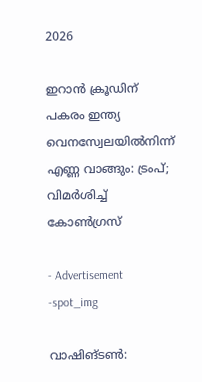2026

ഇറാന്‍ ക്രൂഡിന് പകരം ഇന്ത്യ വെനസ്വേലയില്‍നിന്ന് എണ്ണ വാങ്ങും: ട്രംപ്; വിമര്‍ശിച്ച് കോണ്‍ഗ്രസ്

- Advertisement -spot_img

വാഷിങ്ടണ്‍: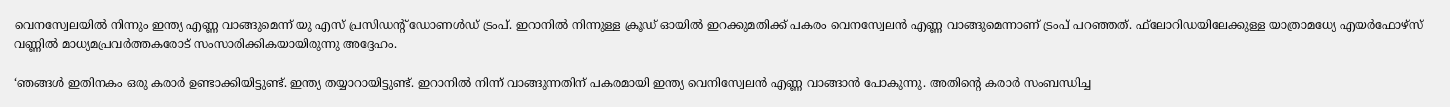വെനസ്വേലയില്‍ നിന്നും ഇന്ത്യ എണ്ണ വാങ്ങുമെന്ന് യു എസ് പ്രസിഡന്റ് ഡോണള്‍ഡ് ട്രംപ്. ഇറാനില്‍ നിന്നുള്ള ക്രൂഡ് ഓയില്‍ ഇറക്കുമതിക്ക് പകരം വെനസ്വേലന്‍ എണ്ണ വാങ്ങുമെന്നാണ് ട്രംപ് പറഞ്ഞത്. ഫ്‌ലോറിഡയിലേക്കുള്ള യാത്രാമധ്യേ എയര്‍ഫോഴ്സ് വണ്ണില്‍ മാധ്യമപ്രവര്‍ത്തകരോട് സംസാരിക്കികയായിരുന്നു അദ്ദേഹം.

‘ഞങ്ങള്‍ ഇതിനകം ഒരു കരാര്‍ ഉണ്ടാക്കിയിട്ടുണ്ട്. ഇന്ത്യ തയ്യാറായിട്ടുണ്ട്. ഇറാനില്‍ നിന്ന് വാങ്ങുന്നതിന് പകരമായി ഇന്ത്യ വെനിസ്വേലന്‍ എണ്ണ വാങ്ങാന്‍ പോകുന്നു. അതിന്റെ കരാര്‍ സംബന്ധിച്ച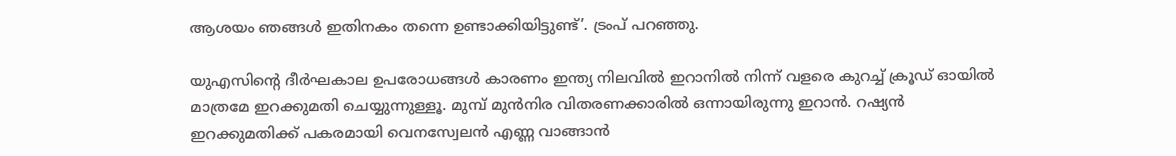ആശയം ഞങ്ങള്‍ ഇതിനകം തന്നെ ഉണ്ടാക്കിയിട്ടുണ്ട്’. ട്രംപ് പറഞ്ഞു.

യുഎസിന്റെ ദീര്‍ഘകാല ഉപരോധങ്ങള്‍ കാരണം ഇന്ത്യ നിലവില്‍ ഇറാനില്‍ നിന്ന് വളരെ കുറച്ച് ക്രൂഡ് ഓയില്‍ മാത്രമേ ഇറക്കുമതി ചെയ്യുന്നുള്ളൂ. മുമ്പ് മുന്‍നിര വിതരണക്കാരില്‍ ഒന്നായിരുന്നു ഇറാന്‍. റഷ്യന്‍ ഇറക്കുമതിക്ക് പകരമായി വെനസ്വേലന്‍ എണ്ണ വാങ്ങാന്‍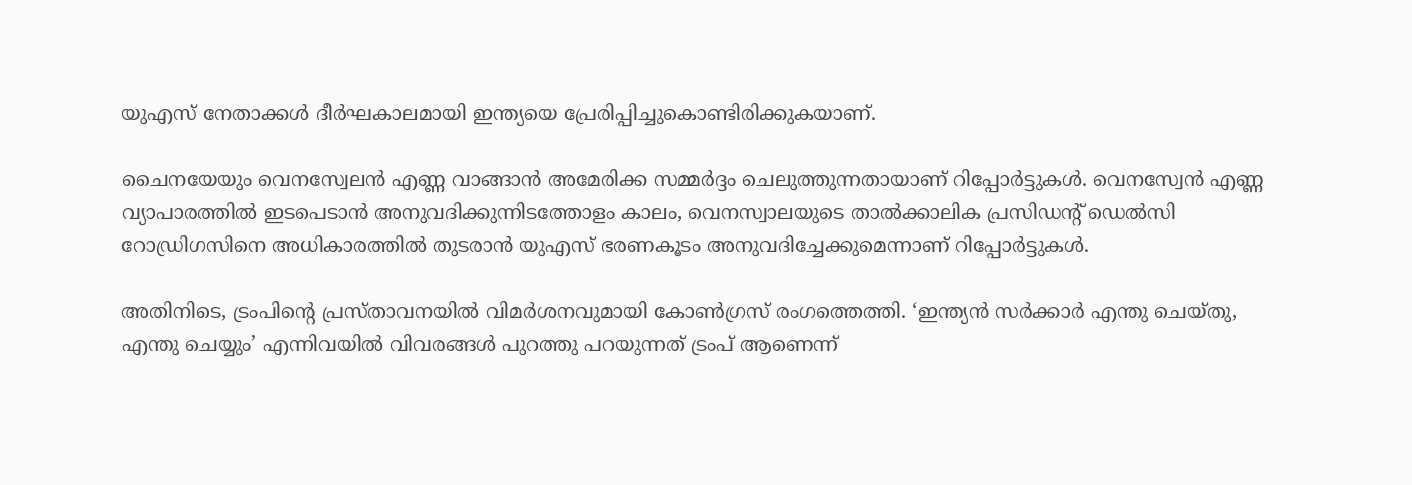യുഎസ് നേതാക്കള്‍ ദീര്‍ഘകാലമായി ഇന്ത്യയെ പ്രേരിപ്പിച്ചുകൊണ്ടിരിക്കുകയാണ്.

ചൈനയേയും വെനസ്വേലന്‍ എണ്ണ വാങ്ങാന്‍ അമേരിക്ക സമ്മര്‍ദ്ദം ചെലുത്തുന്നതായാണ് റിപ്പോര്‍ട്ടുകള്‍. വെനസ്വേന്‍ എണ്ണ വ്യാപാരത്തില്‍ ഇടപെടാന്‍ അനുവദിക്കുന്നിടത്തോളം കാലം, വെനസ്വാലയുടെ താല്‍ക്കാലിക പ്രസിഡന്റ് ഡെല്‍സി റോഡ്രിഗസിനെ അധികാരത്തില്‍ തുടരാന്‍ യുഎസ് ഭരണകൂടം അനുവദിച്ചേക്കുമെന്നാണ് റിപ്പോര്‍ട്ടുകള്‍.

അതിനിടെ, ട്രംപിന്റെ പ്രസ്താവനയില്‍ വിമര്‍ശനവുമായി കോണ്‍ഗ്രസ് രംഗത്തെത്തി. ‘ഇന്ത്യന്‍ സര്‍ക്കാര്‍ എന്തു ചെയ്തു, എന്തു ചെയ്യും’ എന്നിവയില്‍ വിവരങ്ങള്‍ പുറത്തു പറയുന്നത് ട്രംപ് ആണെന്ന്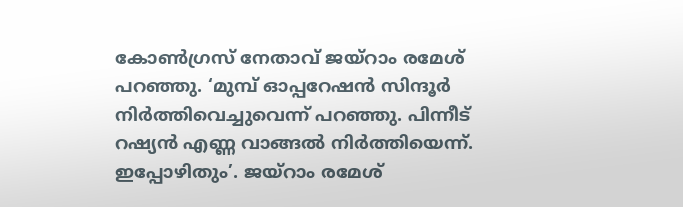കോണ്‍ഗ്രസ് നേതാവ് ജയ്‌റാം രമേശ് പറഞ്ഞു. ‘മുമ്പ് ഓപ്പറേഷന്‍ സിന്ദൂര്‍ നിര്‍ത്തിവെച്ചുവെന്ന് പറഞ്ഞു. പിന്നീട് റഷ്യന്‍ എണ്ണ വാങ്ങല്‍ നിര്‍ത്തിയെന്ന്. ഇപ്പോഴിതും’. ജയ്‌റാം രമേശ്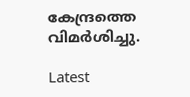കേന്ദ്രത്തെ വിമര്‍ശിച്ചു.

Latest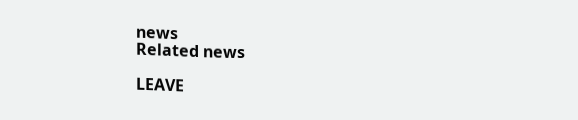news
Related news

LEAVE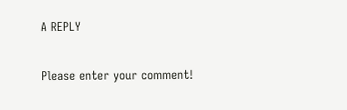A REPLY

Please enter your comment!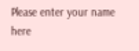Please enter your name here